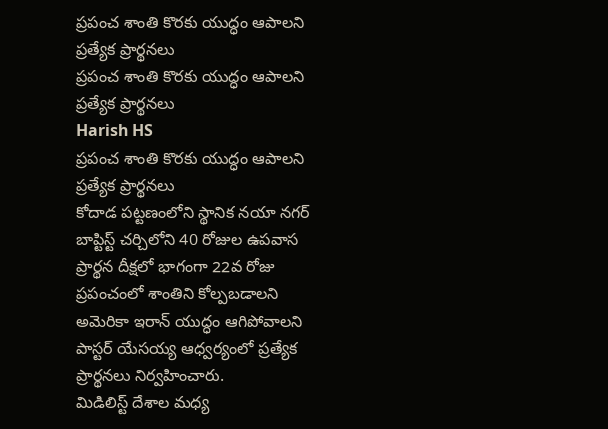ప్రపంచ శాంతి కొరకు యుద్ధం ఆపాలని ప్రత్యేక ప్రార్థనలు
ప్రపంచ శాంతి కొరకు యుద్ధం ఆపాలని ప్రత్యేక ప్రార్థనలు
Harish HS
ప్రపంచ శాంతి కొరకు యుద్ధం ఆపాలని ప్రత్యేక ప్రార్థనలు
కోదాడ పట్టణంలోని స్థానిక నయా నగర్ బాప్టిస్ట్ చర్చిలోని 40 రోజుల ఉపవాస ప్రార్థన దీక్షలో భాగంగా 22వ రోజు ప్రపంచంలో శాంతిని కోల్పబడాలని అమెరికా ఇరాన్ యుద్ధం ఆగిపోవాలని పాస్టర్ యేసయ్య ఆధ్వర్యంలో ప్రత్యేక ప్రార్థనలు నిర్వహించారు.
మిడిలిస్ట్ దేశాల మధ్య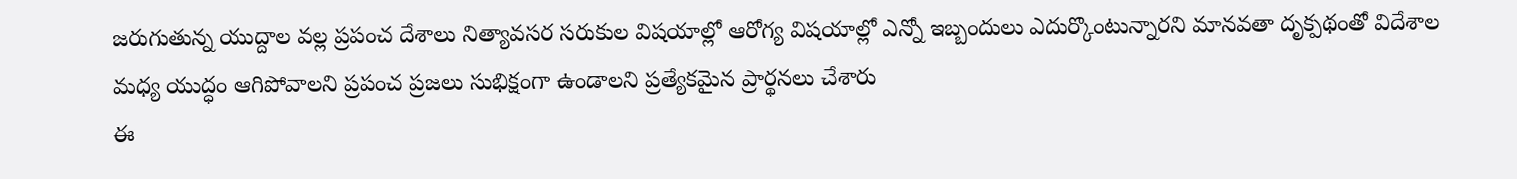జరుగుతున్న యుద్దాల వల్ల ప్రపంచ దేశాలు నిత్యావసర సరుకుల విషయాల్లో ఆరోగ్య విషయాల్లో ఎన్నో ఇబ్బందులు ఎదుర్కొంటున్నారని మానవతా దృక్పథంతో విదేశాల మధ్య యుద్ధం ఆగిపోవాలని ప్రపంచ ప్రజలు సుభిక్షంగా ఉండాలని ప్రత్యేకమైన ప్రార్థనలు చేశారు
ఈ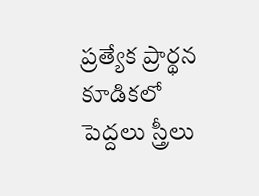ప్రత్యేక ప్రార్థన కూడికలో పెద్దలు స్త్రీలు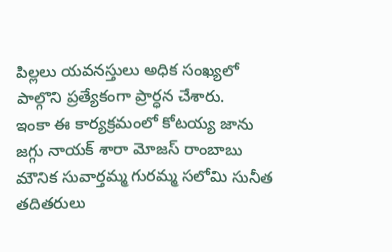పిల్లలు యవనస్తులు అధిక సంఖ్యలో పాల్గొని ప్రత్యేకంగా ప్రార్ధన చేశారు.
ఇంకా ఈ కార్యక్రమంలో కోటయ్య జాను జగ్గు నాయక్ శారా మోజస్ రాంబాబు మౌనిక సువార్తమ్మ గురమ్మ సలోమి సునీత తదితరులు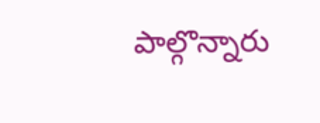పాల్గొన్నారు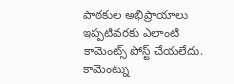పాఠకుల అభిప్రాయాలు
ఇప్పటివరకు ఎలాంటి కామెంట్స్ పోస్ట్ చేయలేదు.
కామెంట్ను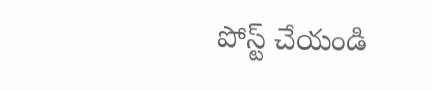పోస్ట్ చేయండి